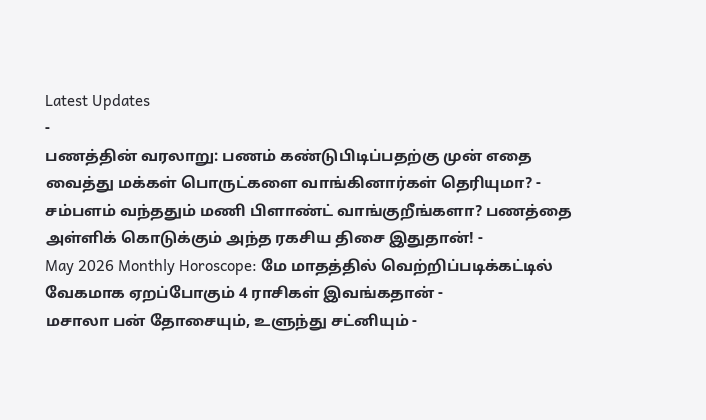Latest Updates
-
பணத்தின் வரலாறு: பணம் கண்டுபிடிப்பதற்கு முன் எதை வைத்து மக்கள் பொருட்களை வாங்கினார்கள் தெரியுமா? -
சம்பளம் வந்ததும் மணி பிளாண்ட் வாங்குறீங்களா? பணத்தை அள்ளிக் கொடுக்கும் அந்த ரகசிய திசை இதுதான்! -
May 2026 Monthly Horoscope: மே மாதத்தில் வெற்றிப்படிக்கட்டில் வேகமாக ஏறப்போகும் 4 ராசிகள் இவங்கதான் -
மசாலா பன் தோசையும், உளுந்து சட்னியும் -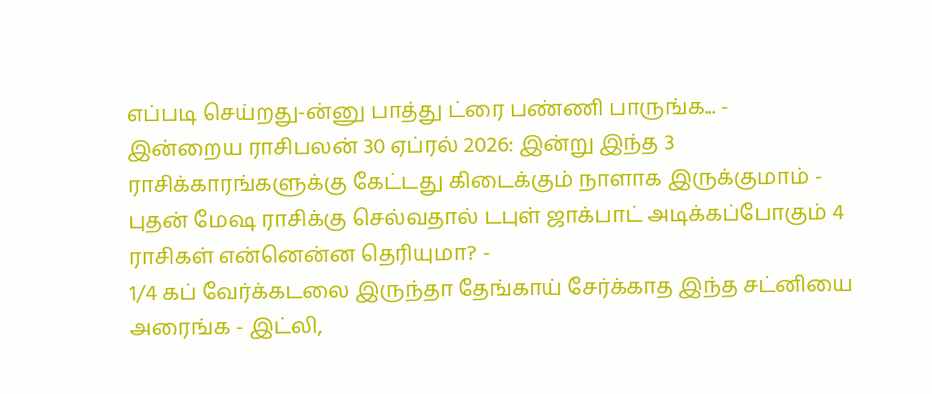எப்படி செய்றது-ன்னு பாத்து ட்ரை பண்ணி பாருங்க... -
இன்றைய ராசிபலன் 30 ஏப்ரல் 2026: இன்று இந்த 3 ராசிக்காரங்களுக்கு கேட்டது கிடைக்கும் நாளாக இருக்குமாம் -
புதன் மேஷ ராசிக்கு செல்வதால் டபுள் ஜாக்பாட் அடிக்கப்போகும் 4 ராசிகள் என்னென்ன தெரியுமா? -
1/4 கப் வேர்க்கடலை இருந்தா தேங்காய் சேர்க்காத இந்த சட்னியை அரைங்க - இட்லி,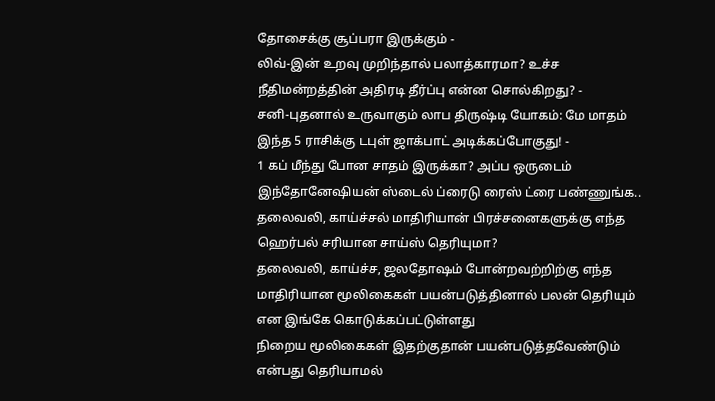தோசைக்கு சூப்பரா இருக்கும் -
லிவ்-இன் உறவு முறிந்தால் பலாத்காரமா? உச்ச நீதிமன்றத்தின் அதிரடி தீர்ப்பு என்ன சொல்கிறது? -
சனி-புதனால் உருவாகும் லாப திருஷ்டி யோகம்: மே மாதம் இந்த 5 ராசிக்கு டபுள் ஜாக்பாட் அடிக்கப்போகுது! -
1 கப் மீந்து போன சாதம் இருக்கா? அப்ப ஒருடைம் இந்தோனேஷியன் ஸ்டைல் ப்ரைடு ரைஸ் ட்ரை பண்ணுங்க..
தலைவலி, காய்ச்சல் மாதிரியான் பிரச்சனைகளுக்கு எந்த ஹெர்பல் சரியான சாய்ஸ் தெரியுமா?
தலைவலி, காய்ச்ச, ஜலதோஷம் போன்றவற்றிற்கு எந்த மாதிரியான மூலிகைகள் பயன்படுத்தினால் பலன் தெரியும் என இங்கே கொடுக்கப்பட்டுள்ளது
நிறைய மூலிகைகள் இதற்குதான் பயன்படுத்தவேண்டும் என்பது தெரியாமல்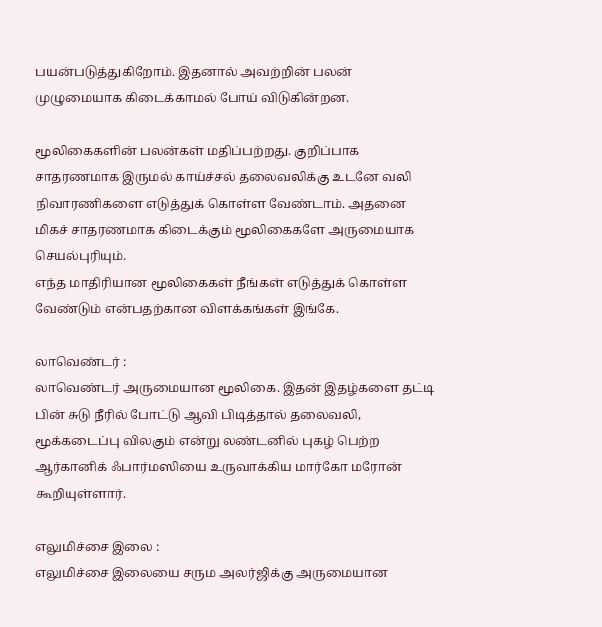பயன்படுத்துகிறோம். இதனால் அவற்றின் பலன் முழுமையாக கிடைக்காமல் போய் விடுகின்றன.

மூலிகைகளின் பலன்கள் மதிப்பற்றது. குறிப்பாக சாதரணமாக இருமல் காய்ச்சல் தலைவலிக்கு உடனே வலி நிவாரணிகளை எடுத்துக் கொள்ள வேண்டாம். அதனை மிகச் சாதரணமாக கிடைக்கும் மூலிகைகளே அருமையாக செயல்புரியும்.
எந்த மாதிரியான மூலிகைகள் நீங்கள் எடுத்துக் கொள்ள வேண்டும் என்பதற்கான விளக்கங்கள் இங்கே.

லாவெண்டர் :
லாவெண்டர் அருமையான மூலிகை. இதன் இதழ்களை தட்டி பின் சுடு நீரில் போட்டு ஆவி பிடித்தால் தலைவலி, மூக்கடைப்பு விலகும் என்று லண்டனில் புகழ் பெற்ற ஆர்கானிக் ஃபார்மஸியை உருவாக்கிய மார்கோ மரோன் கூறியுள்ளார்.

எலுமிச்சை இலை :
எலுமிச்சை இலையை சரும அலர்ஜிக்கு அருமையான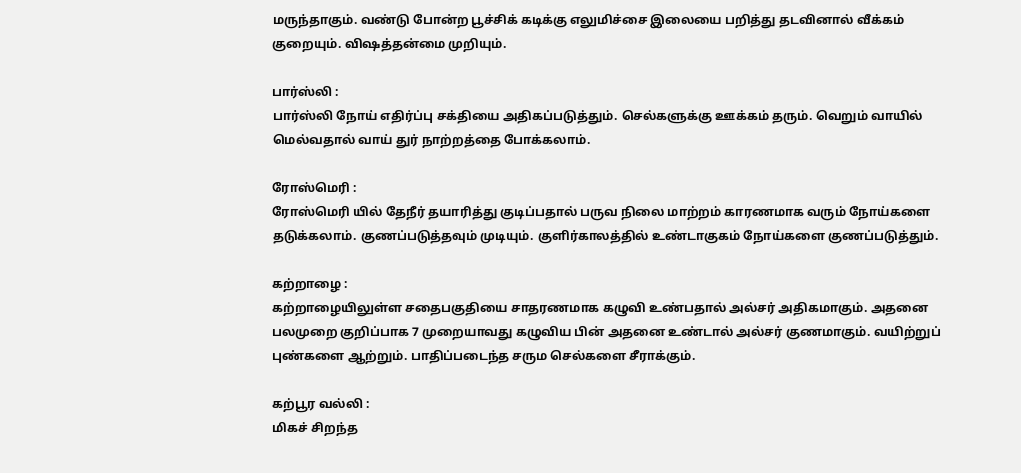மருந்தாகும். வண்டு போன்ற பூச்சிக் கடிக்கு எலுமிச்சை இலையை பறித்து தடவினால் வீக்கம் குறையும். விஷத்தன்மை முறியும்.

பார்ஸ்லி :
பார்ஸ்லி நோய் எதிர்ப்பு சக்தியை அதிகப்படுத்தும். செல்களுக்கு ஊக்கம் தரும். வெறும் வாயில் மெல்வதால் வாய் துர் நாற்றத்தை போக்கலாம்.

ரோஸ்மெரி :
ரோஸ்மெரி யில் தேநீர் தயாரித்து குடிப்பதால் பருவ நிலை மாற்றம் காரணமாக வரும் நோய்களை தடுக்கலாம். குணப்படுத்தவும் முடியும். குளிர்காலத்தில் உண்டாகுகம் நோய்களை குணப்படுத்தும்.

கற்றாழை :
கற்றாழையிலுள்ள சதைபகுதியை சாதரணமாக கழுவி உண்பதால் அல்சர் அதிகமாகும். அதனை பலமுறை குறிப்பாக 7 முறையாவது கழுவிய பின் அதனை உண்டால் அல்சர் குணமாகும். வயிற்றுப் புண்களை ஆற்றும். பாதிப்படைந்த சரும செல்களை சீராக்கும்.

கற்பூர வல்லி :
மிகச் சிறந்த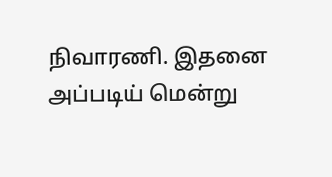நிவாரணி. இதனை அப்படிய் மென்று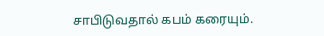சாபிடுவதால் கபம் கரையும்.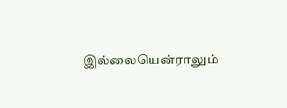இல்லையென்ராலும்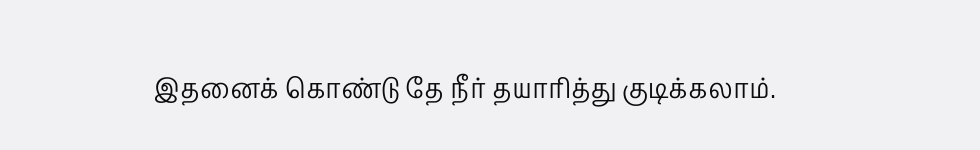இதனைக் கொண்டு தே நீர் தயாரித்து குடிக்கலாம்.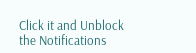Click it and Unblock the Notifications